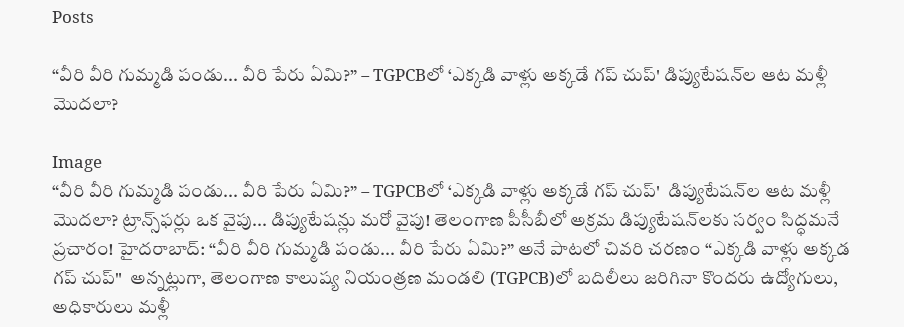Posts

“వీరి వీరి గుమ్మడి పండు... వీరి పేరు ఏమి?” – TGPCBలో ‘ఎక్కడి వాళ్లు అక్కడే గప్ చుప్' డిప్యుటేషన్‌ల ఆట మళ్లీ మొదలా?

Image
“వీరి వీరి గుమ్మడి పండు... వీరి పేరు ఏమి?” – TGPCBలో ‘ఎక్కడి వాళ్లు అక్కడే గప్ చుప్'  డిప్యుటేషన్‌ల ఆట మళ్లీ మొదలా? ట్రాన్స్‌ఫర్లు ఒక వైపు... డిప్యుటేషన్లు మరో వైపు! తెలంగాణ పీసీబీలో అక్రమ డిప్యుటేషన్‌లకు సర్వం సిద్ధమనే ప్రచారం! హైదరాబాద్: “వీరి వీరి గుమ్మడి పండు... వీరి పేరు ఏమి?” అనే పాటలో చివరి చరణం “ఎక్కడి వాళ్లు అక్కడ గప్ చుప్"  అన్నట్లుగా, తెలంగాణ కాలుష్య నియంత్రణ మండలి (TGPCB)లో బదిలీలు జరిగినా కొందరు ఉద్యోగులు, అధికారులు మళ్లీ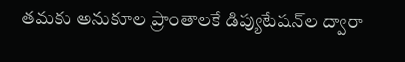తమకు అనుకూల ప్రాంతాలకే డిప్యుటేషన్‌ల ద్వారా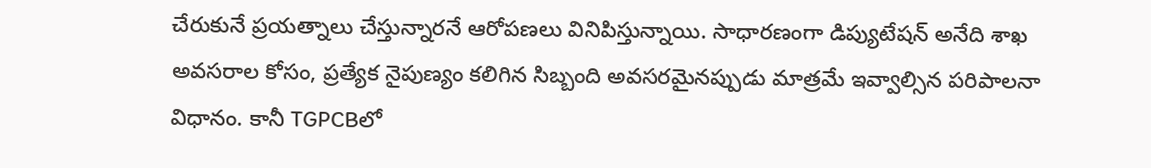చేరుకునే ప్రయత్నాలు చేస్తున్నారనే ఆరోపణలు వినిపిస్తున్నాయి. సాధారణంగా డిప్యుటేషన్ అనేది శాఖ అవసరాల కోసం, ప్రత్యేక నైపుణ్యం కలిగిన సిబ్బంది అవసరమైనప్పుడు మాత్రమే ఇవ్వాల్సిన పరిపాలనా విధానం. కానీ TGPCBలో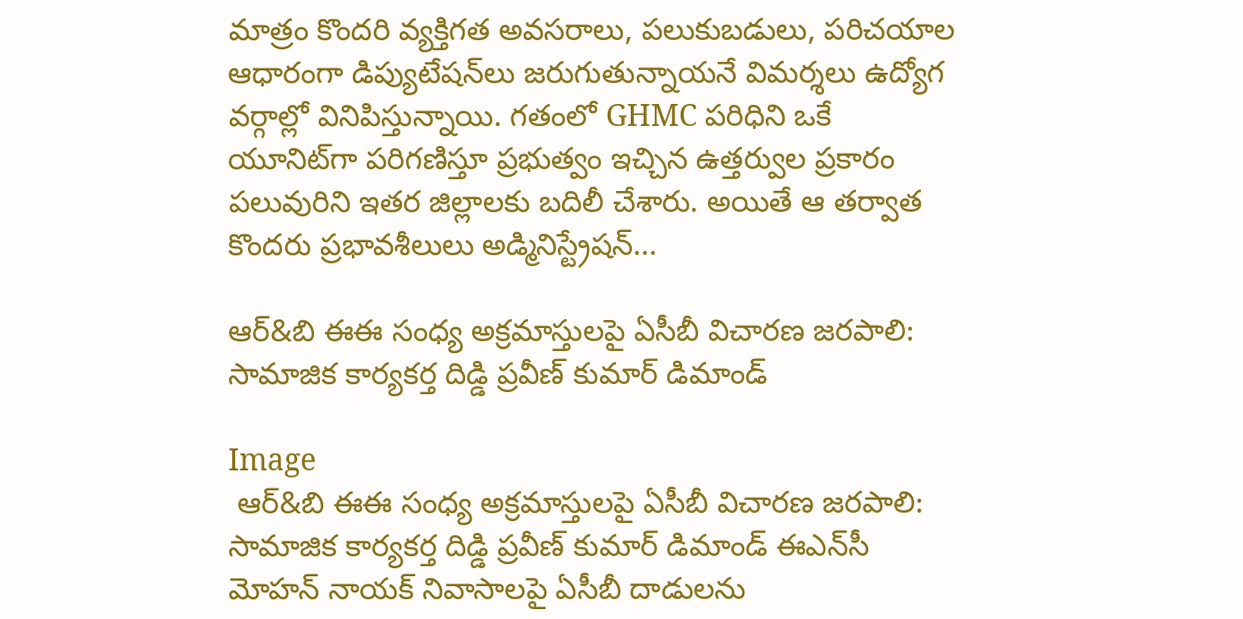మాత్రం కొందరి వ్యక్తిగత అవసరాలు, పలుకుబడులు, పరిచయాల ఆధారంగా డిప్యుటేషన్‌లు జరుగుతున్నాయనే విమర్శలు ఉద్యోగ వర్గాల్లో వినిపిస్తున్నాయి. గతంలో GHMC పరిధిని ఒకే యూనిట్‌గా పరిగణిస్తూ ప్రభుత్వం ఇచ్చిన ఉత్తర్వుల ప్రకారం పలువురిని ఇతర జిల్లాలకు బదిలీ చేశారు. అయితే ఆ తర్వాత కొందరు ప్రభావశీలులు అడ్మినిస్ట్రేషన్...

ఆర్&బి ఈఈ సంధ్య అక్రమాస్తులపై ఏసీబీ విచారణ జరపాలి: సామాజిక కార్యకర్త దిడ్డి ప్రవీణ్ కుమార్ డిమాండ్

Image
 ఆర్&బి ఈఈ సంధ్య అక్రమాస్తులపై ఏసీబీ విచారణ జరపాలి: సామాజిక కార్యకర్త దిడ్డి ప్రవీణ్ కుమార్ డిమాండ్ ఈఎన్‌సీ మోహన్ నాయక్ నివాసాలపై ఏసీబీ దాడులను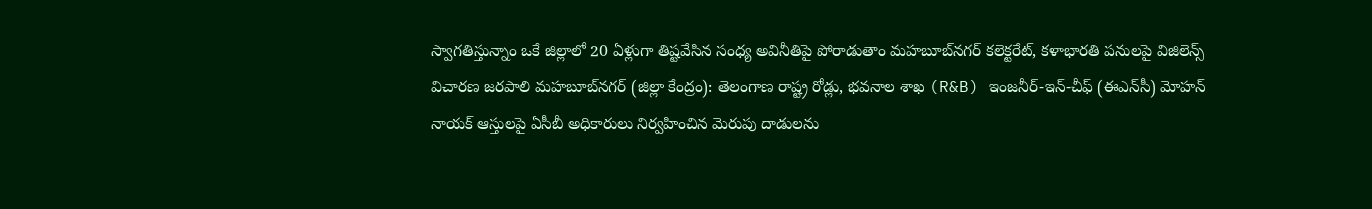స్వాగతిస్తున్నాం ఒకే జిల్లాలో 20 ఏళ్లుగా తిష్టవేసిన సంధ్య అవినీతిపై పోరాడుతాం మహబూబ్‌నగర్ కలెక్టరేట్, కళాభారతి పనులపై విజిలెన్స్ విచారణ జరపాలి మహబూబ్‌నగర్ (జిల్లా కేంద్రం): తెలంగాణ రాష్ట్ర రోడ్లు, భవనాల శాఖ (R&B) ఇంజనీర్-ఇన్-చీఫ్ (ఈఎన్‌సీ) మోహన్ నాయక్ ఆస్తులపై ఏసీబీ అధికారులు నిర్వహించిన మెరుపు దాడులను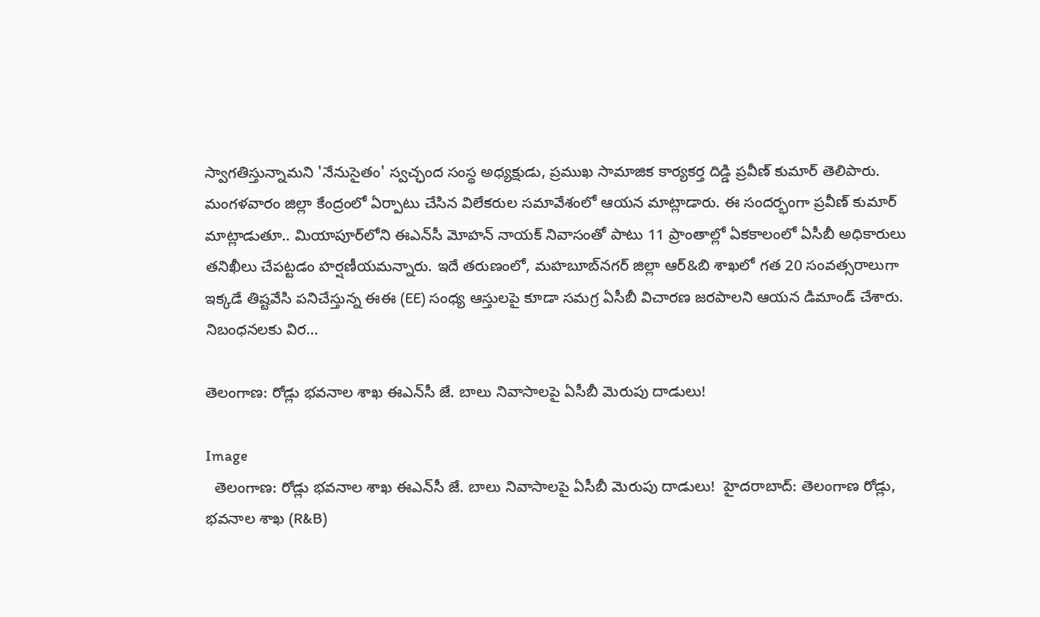స్వాగతిస్తున్నామని 'నేనుసైతం' స్వచ్ఛంద సంస్థ అధ్యక్షుడు, ప్రముఖ సామాజిక కార్యకర్త దిడ్డి ప్రవీణ్ కుమార్ తెలిపారు. మంగళవారం జిల్లా కేంద్రంలో ఏర్పాటు చేసిన విలేకరుల సమావేశంలో ఆయన మాట్లాడారు. ఈ సందర్భంగా ప్రవీణ్ కుమార్ మాట్లాడుతూ.. మియాపూర్‌లోని ఈఎన్‌సీ మోహన్ నాయక్ నివాసంతో పాటు 11 ప్రాంతాల్లో ఏకకాలంలో ఏసీబీ అధికారులు తనిఖీలు చేపట్టడం హర్షణీయమన్నారు. ఇదే తరుణంలో, మహబూబ్‌నగర్ జిల్లా ఆర్&బి శాఖలో గత 20 సంవత్సరాలుగా ఇక్కడే తిష్టవేసి పనిచేస్తున్న ఈఈ (EE) సంధ్య ఆస్తులపై కూడా సమగ్ర ఏసీబీ విచారణ జరపాలని ఆయన డిమాండ్ చేశారు. నిబంధనలకు విర...

తెలంగాణ: రోడ్లు భవనాల శాఖ ఈఎన్‌సీ జే. బాలు నివాసాలపై ఏసీబీ మెరుపు దాడులు!

Image
  తెలంగాణ: రోడ్లు భవనాల శాఖ ఈఎన్‌సీ జే. బాలు నివాసాలపై ఏసీబీ మెరుపు దాడులు!  హైదరాబాద్: తెలంగాణ రోడ్లు, భవనాల శాఖ (R&B)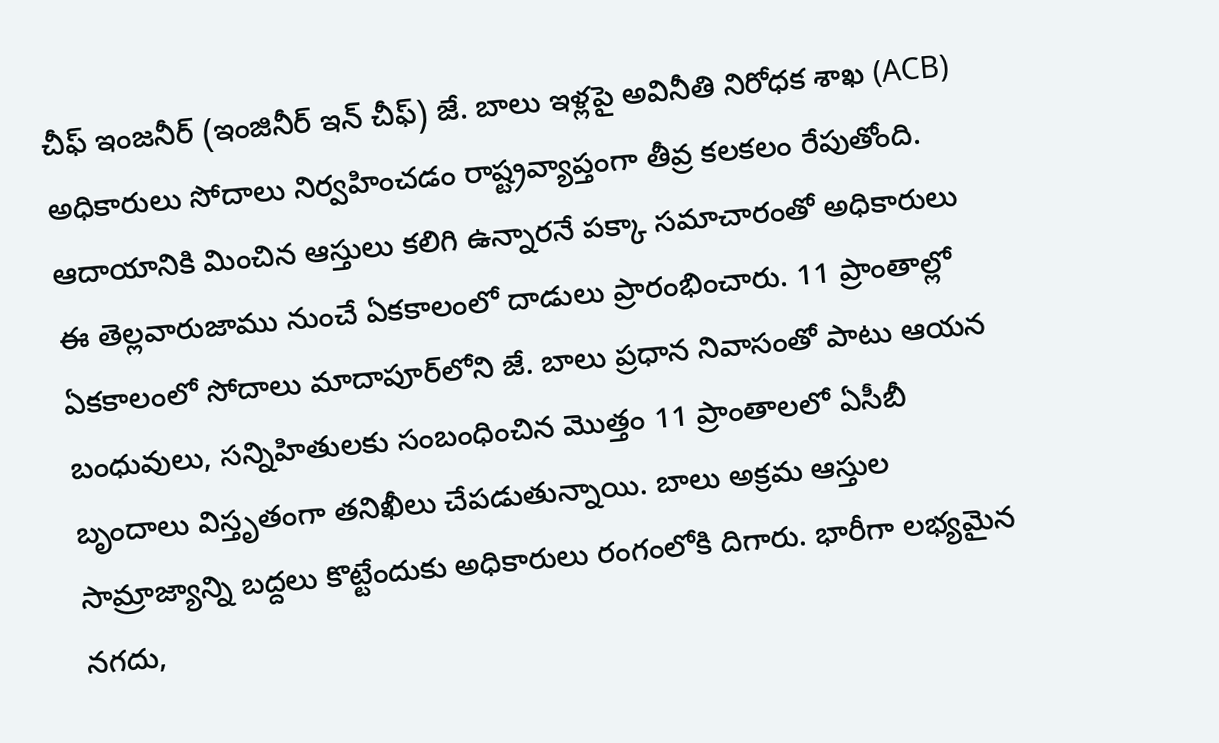చీఫ్ ఇంజనీర్ (ఇంజినీర్ ఇన్ చీఫ్) జే. బాలు ఇళ్లపై అవినీతి నిరోధక శాఖ (ACB) అధికారులు సోదాలు నిర్వహించడం రాష్ట్రవ్యాప్తంగా తీవ్ర కలకలం రేపుతోంది. ఆదాయానికి మించిన ఆస్తులు కలిగి ఉన్నారనే పక్కా సమాచారంతో అధికారులు ఈ తెల్లవారుజాము నుంచే ఏకకాలంలో దాడులు ప్రారంభించారు. 11 ప్రాంతాల్లో ఏకకాలంలో సోదాలు మాదాపూర్‌లోని జే. బాలు ప్రధాన నివాసంతో పాటు ఆయన బంధువులు, సన్నిహితులకు సంబంధించిన మొత్తం 11 ప్రాంతాలలో ఏసీబీ బృందాలు విస్తృతంగా తనిఖీలు చేపడుతున్నాయి. బాలు అక్రమ ఆస్తుల సామ్రాజ్యాన్ని బద్దలు కొట్టేందుకు అధికారులు రంగంలోకి దిగారు. భారీగా లభ్యమైన నగదు,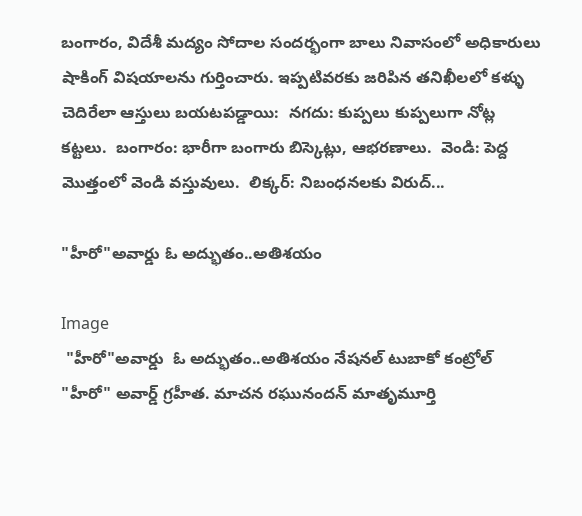బంగారం, విదేశీ మద్యం సోదాల సందర్భంగా బాలు నివాసంలో అధికారులు షాకింగ్ విషయాలను గుర్తించారు. ఇప్పటివరకు జరిపిన తనిఖీలలో కళ్ళు చెదిరేలా ఆస్తులు బయటపడ్డాయి:  నగదు: కుప్పలు కుప్పలుగా నోట్ల కట్టలు.  బంగారం: భారీగా బంగారు బిస్కెట్లు, ఆభరణాలు.  వెండి: పెద్ద మొత్తంలో వెండి వస్తువులు.  లిక్కర్: నిబంధనలకు విరుద్...

"హీరో"అవార్డు ఓ అద్భుతం..అతిశయం

Image
 "హీరో"అవార్డు  ఓ అద్భుతం..అతిశయం నేషనల్ టుబాకో కంట్రోల్ "హీరో" అవార్డ్ గ్రహీత. మాచన రఘునందన్ మాతృమూర్తి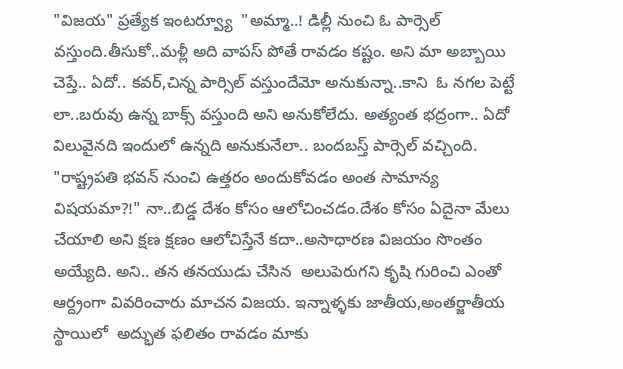"విజయ" ప్రత్యేక ఇంటర్వ్యూ  "అమ్మా..! డిల్లీ నుంచి ఓ పార్సెల్ వస్తుంది.తీసుకో..మళ్లీ అది వాపస్ పోతే రావడం కష్టం. అని మా అబ్బాయి చెప్తే.. ఏదో.. కవర్,చిన్న పార్సిల్ వస్తుందేమో అనుకున్నా..కాని  ఓ నగల పెట్టే లా..బరువు ఉన్న బాక్స్ వస్తుంది అని అనుకోలేదు. అత్యంత భద్రంగా.. ఏదో విలువైనది ఇందులో ఉన్నది అనుకునేలా.. బందబస్త్ పార్సెల్ వచ్చింది. "రాష్ట్రపతి భవన్ నుంచి ఉత్తరం అందుకోవడం అంత సామాన్య విషయమా?!" నా..బిడ్డ దేశం కోసం ఆలోచించడం.దేశం కోసం ఏదైనా మేలు చేయాలి అని క్షణ క్షణం ఆలోచిస్తేనే కదా..అసాధారణ విజయం సొంతం అయ్యేది. అని.. తన తనయుడు చేసిన  అలుపెరుగని కృషి గురించి ఎంతో ఆర్ద్రంగా వివరించారు మాచన విజయ. ఇన్నాళ్ళకు జాతీయ,అంతర్జాతీయ స్థాయిలో  అద్భుత ఫలితం రావడం మాకు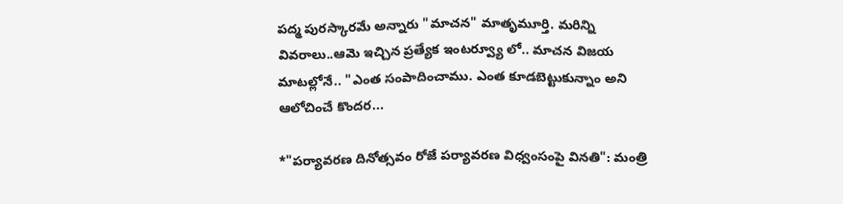పద్మ పురస్కారమే అన్నారు "మాచన" మాతృమూర్తి. మరిన్ని వివరాలు..ఆమె ఇచ్చిన ప్రత్యేక ఇంటర్వ్యూ లో.. మాచన విజయ మాటల్లోనే.. "ఎంత సంపాదించాము. ఎంత కూడబెట్టుకున్నాం అని ఆలోచించే కొందర...

*"పర్యావరణ దినోత్సవం రోజే పర్యావరణ విధ్వంసంపై వినతి": మంత్రి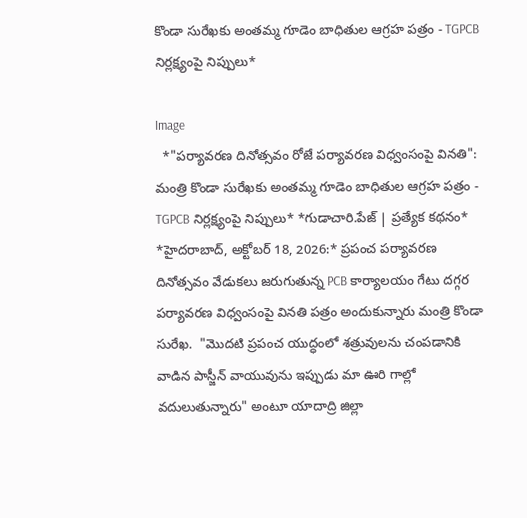కొండా సురేఖకు అంతమ్మ గూడెం బాధితుల ఆగ్రహ పత్రం - TGPCB నిర్లక్ష్యంపై నిప్పులు*

Image
  *"పర్యావరణ దినోత్సవం రోజే పర్యావరణ విధ్వంసంపై వినతి": మంత్రి కొండా సురేఖకు అంతమ్మ గూడెం బాధితుల ఆగ్రహ పత్రం - TGPCB నిర్లక్ష్యంపై నిప్పులు* *గుడాచారి.పేజ్ | ప్రత్యేక కథనం*  *హైదరాబాద్, అక్టోబర్ 18, 2026:* ప్రపంచ పర్యావరణ దినోత్సవం వేడుకలు జరుగుతున్న PCB కార్యాలయం గేటు దగ్గర పర్యావరణ విధ్వంసంపై వినతి పత్రం అందుకున్నారు మంత్రి కొండా సురేఖ.  "మొదటి ప్రపంచ యుద్ధంలో శత్రువులను చంపడానికి వాడిన పాస్జీన్ వాయువును ఇప్పుడు మా ఊరి గాల్లో వదులుతున్నారు" అంటూ యాదాద్రి జిల్లా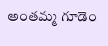అంతమ్మ గూడెం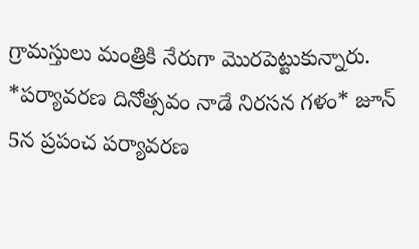గ్రామస్తులు మంత్రికి నేరుగా మొరపెట్టుకున్నారు. *పర్యావరణ దినోత్సవం నాడే నిరసన గళం* జూన్ 5న ప్రపంచ పర్యావరణ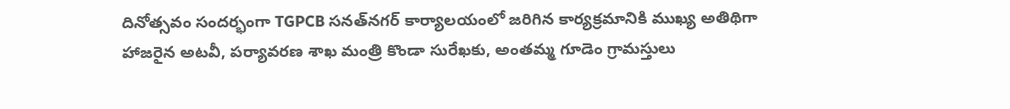దినోత్సవం సందర్భంగా TGPCB సనత్‌నగర్ కార్యాలయంలో జరిగిన కార్యక్రమానికి ముఖ్య అతిథిగా హాజరైన అటవీ, పర్యావరణ శాఖ మంత్రి కొండా సురేఖకు, అంతమ్మ గూడెం గ్రామస్తులు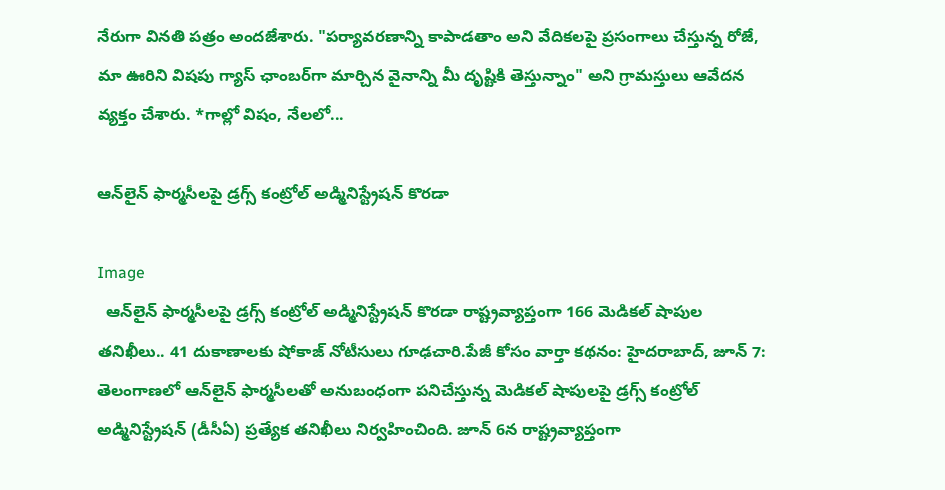నేరుగా వినతి పత్రం అందజేశారు. "పర్యావరణాన్ని కాపాడతాం అని వేదికలపై ప్రసంగాలు చేస్తున్న రోజే, మా ఊరిని విషపు గ్యాస్ ఛాంబర్‌గా మార్చిన వైనాన్ని మీ దృష్టికి తెస్తున్నాం" అని గ్రామస్తులు ఆవేదన వ్యక్తం చేశారు. *గాల్లో విషం, నేలలో...

ఆన్‌లైన్ ఫార్మసీలపై డ్రగ్స్ కంట్రోల్ అడ్మినిస్ట్రేషన్ కొరడా

Image
  ఆన్‌లైన్ ఫార్మసీలపై డ్రగ్స్ కంట్రోల్ అడ్మినిస్ట్రేషన్ కొరడా రాష్ట్రవ్యాప్తంగా 166 మెడికల్ షాపుల తనిఖీలు.. 41 దుకాణాలకు షోకాజ్ నోటీసులు గూఢచారి.పేజీ కోసం వార్తా కథనం: హైదరాబాద్, జూన్ 7: తెలంగాణలో ఆన్‌లైన్ ఫార్మసీలతో అనుబంధంగా పనిచేస్తున్న మెడికల్ షాపులపై డ్రగ్స్ కంట్రోల్ అడ్మినిస్ట్రేషన్ (డీసీఏ) ప్రత్యేక తనిఖీలు నిర్వహించింది. జూన్ 6న రాష్ట్రవ్యాప్తంగా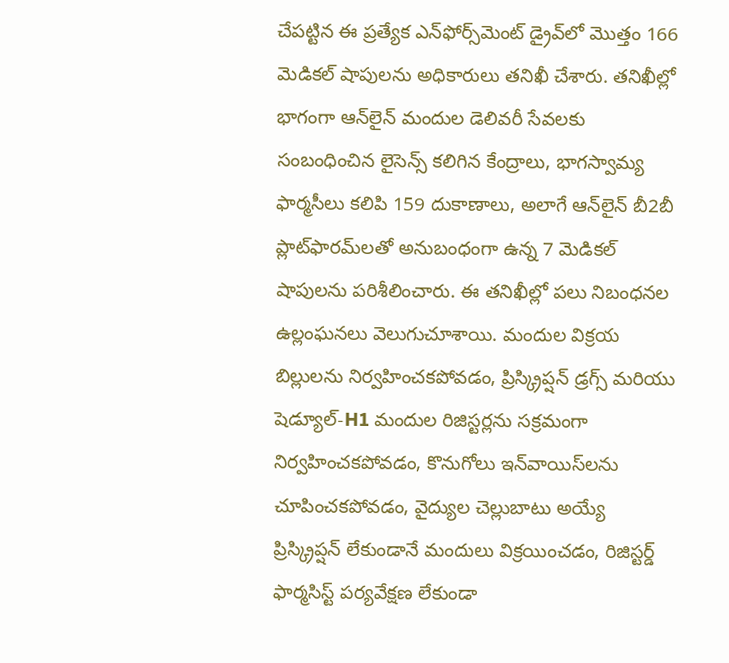చేపట్టిన ఈ ప్రత్యేక ఎన్‌ఫోర్స్‌మెంట్ డ్రైవ్‌లో మొత్తం 166 మెడికల్ షాపులను అధికారులు తనిఖీ చేశారు. తనిఖీల్లో భాగంగా ఆన్‌లైన్ మందుల డెలివరీ సేవలకు సంబంధించిన లైసెన్స్ కలిగిన కేంద్రాలు, భాగస్వామ్య ఫార్మసీలు కలిపి 159 దుకాణాలు, అలాగే ఆన్‌లైన్ బీ2బీ ప్లాట్‌ఫారమ్‌లతో అనుబంధంగా ఉన్న 7 మెడికల్ షాపులను పరిశీలించారు. ఈ తనిఖీల్లో పలు నిబంధనల ఉల్లంఘనలు వెలుగుచూశాయి. మందుల విక్రయ బిల్లులను నిర్వహించకపోవడం, ప్రిస్క్రిప్షన్ డ్రగ్స్ మరియు షెడ్యూల్-H1 మందుల రిజిస్టర్లను సక్రమంగా నిర్వహించకపోవడం, కొనుగోలు ఇన్‌వాయిస్‌లను చూపించకపోవడం, వైద్యుల చెల్లుబాటు అయ్యే ప్రిస్క్రిప్షన్ లేకుండానే మందులు విక్రయించడం, రిజిస్టర్డ్ ఫార్మసిస్ట్ పర్యవేక్షణ లేకుండా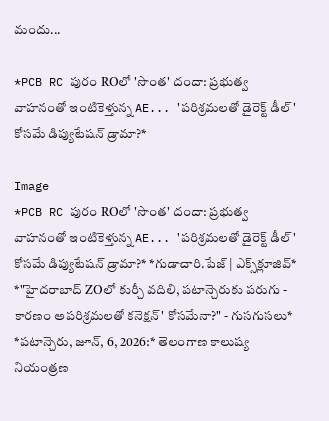మందు...

*PCB RC పురం ROలో 'సొంత' దందా: ప్రభుత్వ వాహనంతో ఇంటికెళ్తున్న AE... 'పరిశ్రమలతో డైరెక్ట్ డీల్' కోసమే డిప్యుటేషన్ డ్రామా?*

Image
*PCB RC పురం ROలో 'సొంత' దందా: ప్రభుత్వ వాహనంతో ఇంటికెళ్తున్న AE... 'పరిశ్రమలతో డైరెక్ట్ డీల్' కోసమే డిప్యుటేషన్ డ్రామా?* *గుడాచారి.పేజ్ | ఎక్స్‌క్లూజివ్*  *"హైదరాబాద్ ZOలో కుర్చీ వదిలి, పటాన్చెరుకు పరుగు - కారణం అపరిశ్రమలతో కనెక్షన్' కోసమేనా?" - గుసగుసలు* *పటాన్చెరు, జూన్, 6, 2026:* తెలంగాణ కాలుష్య నియంత్రణ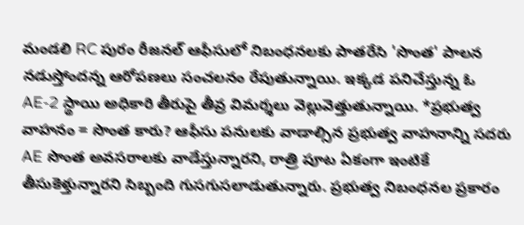మండలి RC పురం రీజనల్ ఆఫీసులో నిబంధనలకు పాతరేసి 'సొంత' పాలన నడుస్తోందన్న ఆరోపణలు సంచలనం రేపుతున్నాయి. ఇక్కడ పనిచేస్తున్న ఓ AE-2 స్థాయి అధికారి తీరుపై తీవ్ర విమర్శలు వెల్లువెత్తుతున్నాయి. *ప్రభుత్వ వాహనం = సొంత కారు? ఆఫీసు పనులకు వాడాల్సిన ప్రభుత్వ వాహనాన్ని సదరు AE సొంత అవసరాలకు వాడేస్తున్నారని, రాత్రి పూట ఏకంగా ఇంటికే తీసుకెళ్తున్నారని సిబ్బంది గుసగుసలాడుతున్నారు. ప్రభుత్వ నిబంధనల ప్రకారం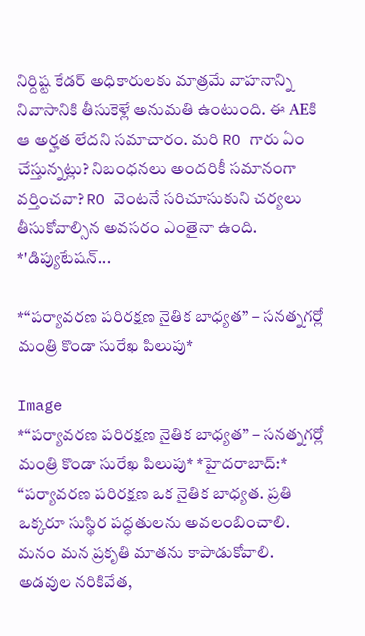నిర్దిష్ట కేడర్ అధికారులకు మాత్రమే వాహనాన్ని నివాసానికి తీసుకెళ్లే అనుమతి ఉంటుంది. ఈ AEకి ఆ అర్హత లేదని సమాచారం. మరి RO గారు ఏం చేస్తున్నట్లు? నిబంధనలు అందరికీ సమానంగా వర్తించవా? RO వెంటనే సరిచూసుకుని చర్యలు తీసుకోవాల్సిన అవసరం ఎంతైనా ఉంది. *'డిప్యుటేషన్...

*“పర్యావరణ పరిరక్షణ నైతిక బాధ్యత” – సనత్నగర్లో మంత్రి కొండా సురేఖ పిలుపు*

Image
*“పర్యావరణ పరిరక్షణ నైతిక బాధ్యత” – సనత్నగర్లో మంత్రి కొండా సురేఖ పిలుపు* *హైదరాబాద్:* “పర్యావరణ పరిరక్షణ ఒక నైతిక బాధ్యత. ప్రతి ఒక్కరూ సుస్థిర పద్ధతులను అవలంబించాలి. మనం మన ప్రకృతి మాతను కాపాడుకోవాలి. అడవుల నరికివేత,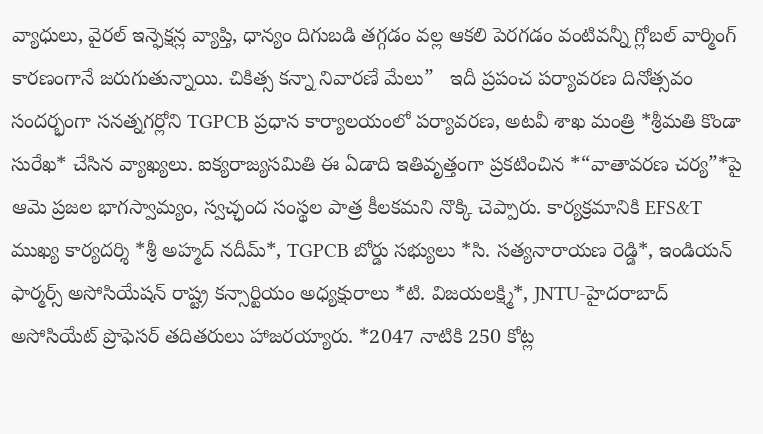వ్యాధులు, వైరల్ ఇన్ఫెక్షన్ల వ్యాప్తి, ధాన్యం దిగుబడి తగ్గడం వల్ల ఆకలి పెరగడం వంటివన్నీ గ్లోబల్ వార్మింగ్ కారణంగానే జరుగుతున్నాయి. చికిత్స కన్నా నివారణే మేలు”   ఇదీ ప్రపంచ పర్యావరణ దినోత్సవం సందర్భంగా సనత్నగర్లోని TGPCB ప్రధాన కార్యాలయంలో పర్యావరణ, అటవీ శాఖ మంత్రి *శ్రీమతి కొండా సురేఖ* చేసిన వ్యాఖ్యలు. ఐక్యరాజ్యసమితి ఈ ఏడాది ఇతివృత్తంగా ప్రకటించిన *“వాతావరణ చర్య”*పై ఆమె ప్రజల భాగస్వామ్యం, స్వచ్ఛంద సంస్థల పాత్ర కీలకమని నొక్కి చెప్పారు. కార్యక్రమానికి EFS&T ముఖ్య కార్యదర్శి *శ్రీ అహ్మద్ నదీమ్*, TGPCB బోర్డు సభ్యులు *సి. సత్యనారాయణ రెడ్డి*, ఇండియన్ ఫార్మర్స్ అసోసియేషన్ రాష్ట్ర కన్సార్టియం అధ్యక్షురాలు *టి. విజయలక్ష్మి*, JNTU-హైదరాబాద్ అసోసియేట్ ప్రొఫెసర్ తదితరులు హాజరయ్యారు. *2047 నాటికి 250 కోట్ల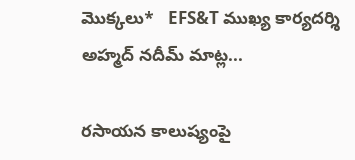మొక్కలు*   EFS&T ముఖ్య కార్యదర్శి అహ్మద్ నదీమ్ మాట్ల...

రసాయన కాలుష్యంపై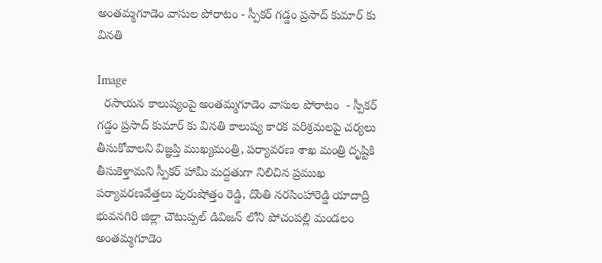అంతమ్మగూడెం వాసుల పోరాటం - స్పీకర్ గడ్డం ప్రసాద్ కుమార్‌ కు వినతి

Image
  రసాయన కాలుష్యంపై అంతమ్మగూడెం వాసుల పోరాటం  - స్పీకర్ గడ్డం ప్రసాద్ కుమార్‌ కు వినతి కాలుష్య కారక పరిశ్రమలపై చర్యలు తీసుకోవాలని విజ్ఞప్తి ముఖ్యమంత్రి, పర్యావరణ శాఖ మంత్రి దృష్టికి తీసుకెళ్తామని స్పీకర్ హామీ మద్దతుగా నిలిచిన ప్రముఖ పర్యావరణవేత్తలు పురుషోత్తం రెడ్డి, దొంతి నరసింహారెడ్డి యాదాద్రి భువనగిరి జిల్లా చౌటుప్పల్ డివిజన్ లోని పోచంపల్లి మండలం అంతమ్మగూడెం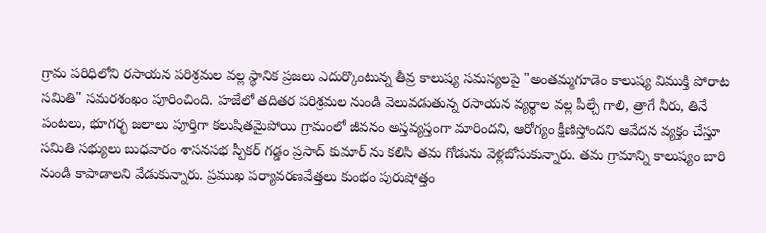గ్రామ పరిధిలోని రసాయన పరిశ్రమల వల్ల స్థానిక ప్రజలు ఎదుర్కొంటున్న తీవ్ర కాలుష్య సమస్యలపై "అంతమ్మగూడెం కాలుష్య విముక్తి పోరాట సమితి" సమరశంఖం పూరించింది. హజేలో తదితర పరిశ్రమల నుండి వెలువడుతున్న రసాయన వ్యర్థాల వల్ల పీల్చే గాలి, త్రాగే నీరు, తినే పంటలు, భూగర్భ జలాలు పూర్తిగా కలుషితమైపోయి గ్రామంలో జీవనం అస్తవ్యస్తంగా మారిందని, ఆరోగ్యం క్షీణిస్తోందని ఆవేదన వ్యక్తం చేస్తూ సమితి సభ్యులు బుధవారం శాసనసభ స్పీకర్ గడ్డం ప్రసాద్ కుమార్ ను కలిసి తమ గోడును వెళ్లబోసుకున్నారు. తమ గ్రామాన్ని కాలుష్యం బారి నుండి కాపాడాలని వేడుకున్నారు. ప్రముఖ పర్యావరణవేత్తలు కుంభం పురుషోత్తం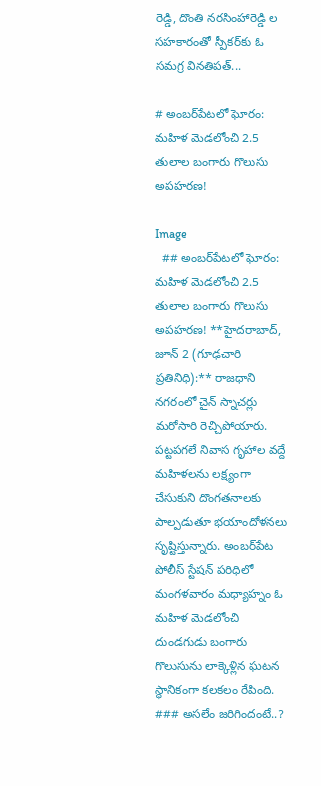రెడ్డి, దొంతి నరసింహారెడ్డి ల సహకారంతో స్పీకర్‌కు ఓ సమగ్ర వినతిపత్...

# అంబర్‌పేటలో ఘోరం: మహిళ మెడలోంచి 2.5 తులాల బంగారు గొలుసు అపహరణ!

Image
  ## అంబర్‌పేటలో ఘోరం: మహిళ మెడలోంచి 2.5 తులాల బంగారు గొలుసు అపహరణ! **హైదరాబాద్, జూన్ 2 (గూఢచారి ప్రతినిధి):** రాజధాని నగరంలో చైన్ స్నాచర్లు మరోసారి రెచ్చిపోయారు. పట్టపగలే నివాస గృహాల వద్దే మహిళలను లక్ష్యంగా చేసుకుని దొంగతనాలకు పాల్పడుతూ భయాందోళనలు సృష్టిస్తున్నారు. అంబర్‌పేట పోలీస్ స్టేషన్ పరిధిలో మంగళవారం మధ్యాహ్నం ఓ మహిళ మెడలోంచి దుండగుడు బంగారు గొలుసును లాక్కెళ్లిన ఘటన స్థానికంగా కలకలం రేపింది. ### అసలేం జరిగిందంటే..?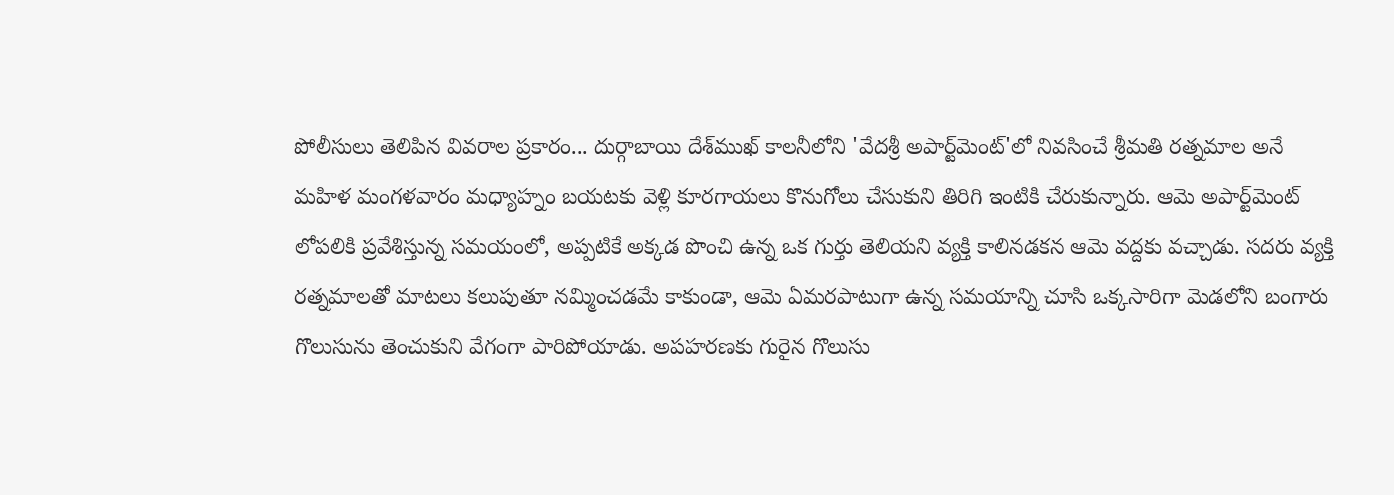పోలీసులు తెలిపిన వివరాల ప్రకారం... దుర్గాబాయి దేశ్‌ముఖ్ కాలనీలోని 'వేదశ్రీ అపార్ట్‌మెంట్‌'లో నివసించే శ్రీమతి రత్నమాల అనే మహిళ మంగళవారం మధ్యాహ్నం బయటకు వెళ్లి కూరగాయలు కొనుగోలు చేసుకుని తిరిగి ఇంటికి చేరుకున్నారు. ఆమె అపార్ట్‌మెంట్‌ లోపలికి ప్రవేశిస్తున్న సమయంలో, అప్పటికే అక్కడ పొంచి ఉన్న ఒక గుర్తు తెలియని వ్యక్తి కాలినడకన ఆమె వద్దకు వచ్చాడు. సదరు వ్యక్తి రత్నమాలతో మాటలు కలుపుతూ నమ్మించడమే కాకుండా, ఆమె ఏమరపాటుగా ఉన్న సమయాన్ని చూసి ఒక్కసారిగా మెడలోని బంగారు గొలుసును తెంచుకుని వేగంగా పారిపోయాడు. అపహరణకు గురైన గొలుసు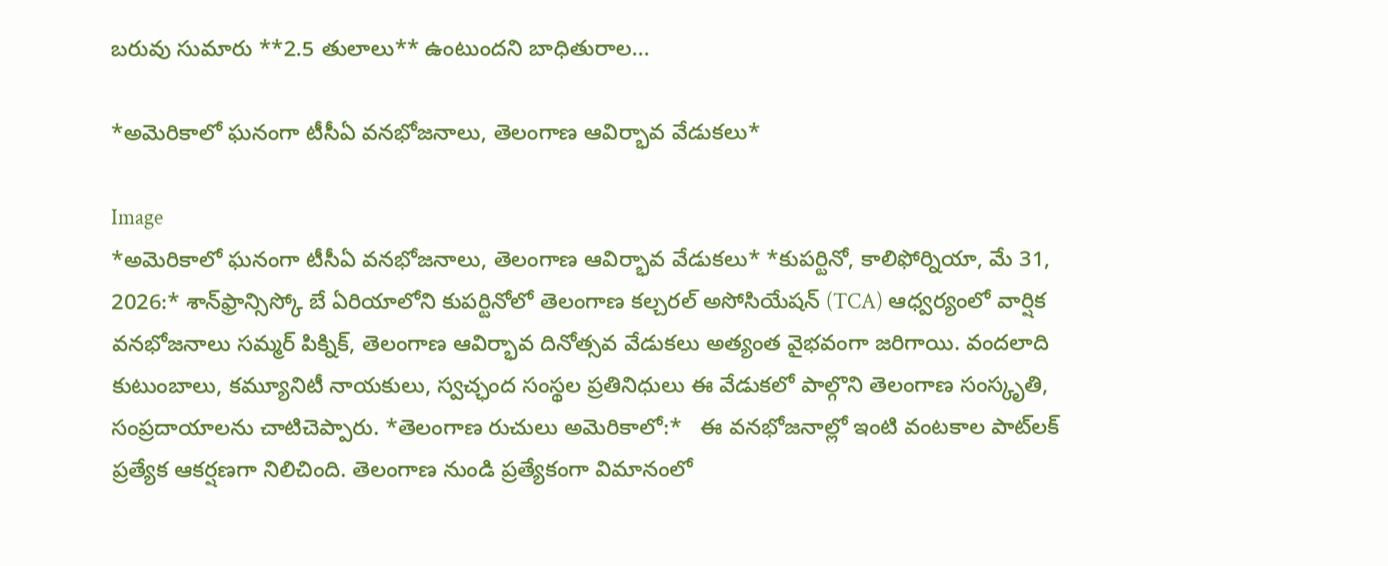బరువు సుమారు **2.5 తులాలు** ఉంటుందని బాధితురాల...

*అమెరికాలో ఘనంగా టీసీఏ వనభోజనాలు, తెలంగాణ ఆవిర్భావ వేడుకలు*

Image
*అమెరికాలో ఘనంగా టీసీఏ వనభోజనాలు, తెలంగాణ ఆవిర్భావ వేడుకలు* *కుపర్టినో, కాలిఫోర్నియా, మే 31, 2026:* శాన్‌ఫ్రాన్సిస్కో బే ఏరియాలోని కుపర్టినోలో తెలంగాణ కల్చరల్ అసోసియేషన్ (TCA) ఆధ్వర్యంలో వార్షిక వనభోజనాలు సమ్మర్ పిక్నిక్, తెలంగాణ ఆవిర్భావ దినోత్సవ వేడుకలు అత్యంత వైభవంగా జరిగాయి. వందలాది కుటుంబాలు, కమ్యూనిటీ నాయకులు, స్వచ్ఛంద సంస్థల ప్రతినిధులు ఈ వేడుకలో పాల్గొని తెలంగాణ సంస్కృతి, సంప్రదాయాలను చాటిచెప్పారు. *తెలంగాణ రుచులు అమెరికాలో:*   ఈ వనభోజనాల్లో ఇంటి వంటకాల పాట్‌లక్ ప్రత్యేక ఆకర్షణగా నిలిచింది. తెలంగాణ నుండి ప్రత్యేకంగా విమానంలో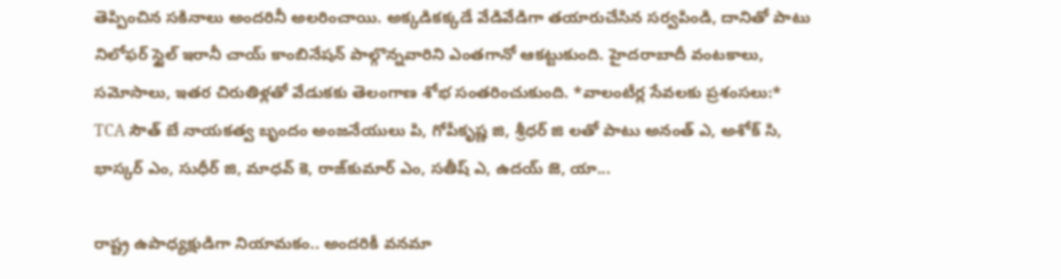తెప్పించిన సకినాలు అందరినీ అలరించాయి. అక్కడికక్కడే వేడివేడిగా తయారుచేసిన సర్వపిండి, దానితో పాటు నిలోఫర్ స్టైల్ ఇరానీ చాయ్ కాంబినేషన్ పాల్గొన్నవారిని ఎంతగానో ఆకట్టుకుంది. హైదరాబాదీ వంటకాలు, సమోసాలు, ఇతర చిరుతిళ్లతో వేడుకకు తెలంగాణ శోభ సంతరించుకుంది. *వాలంటీర్ల సేవలకు ప్రశంసలు:*   TCA సౌత్ బే నాయకత్వ బృందం అంజనేయులు పి, గోపీకృష్ణ జి, శ్రీధర్ జి లతో పాటు అనంత్ ఎ, అశోక్ సి, భాస్కర్ ఎం, సుధీర్ జి, మాధవ్ కె, రాజ్‌కుమార్ ఎం, సతీష్ ఎ, ఉదయ్ జె, యా...

రాష్ట్ర ఉపాధ్యక్షుడిగా నియామకం.. అందరికీ వనమా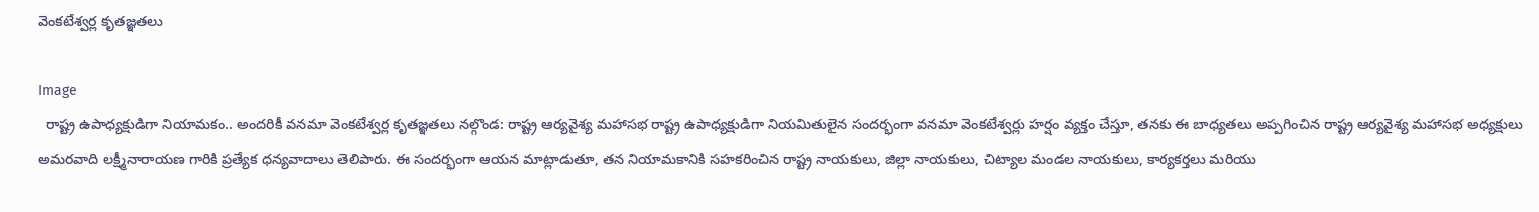వెంకటేశ్వర్ల కృతజ్ఞతలు

Image
  రాష్ట్ర ఉపాధ్యక్షుడిగా నియామకం.. అందరికీ వనమా వెంకటేశ్వర్ల కృతజ్ఞతలు నల్గొండ: రాష్ట్ర ఆర్యవైశ్య మహాసభ రాష్ట్ర ఉపాధ్యక్షుడిగా నియమితులైన సందర్భంగా వనమా వెంకటేశ్వర్లు హర్షం వ్యక్తం చేస్తూ, తనకు ఈ బాధ్యతలు అప్పగించిన రాష్ట్ర ఆర్యవైశ్య మహాసభ అధ్యక్షులు అమరవాది లక్ష్మీనారాయణ గారికి ప్రత్యేక ధన్యవాదాలు తెలిపారు. ఈ సందర్భంగా ఆయన మాట్లాడుతూ, తన నియామకానికి సహకరించిన రాష్ట్ర నాయకులు, జిల్లా నాయకులు, చిట్యాల మండల నాయకులు, కార్యకర్తలు మరియు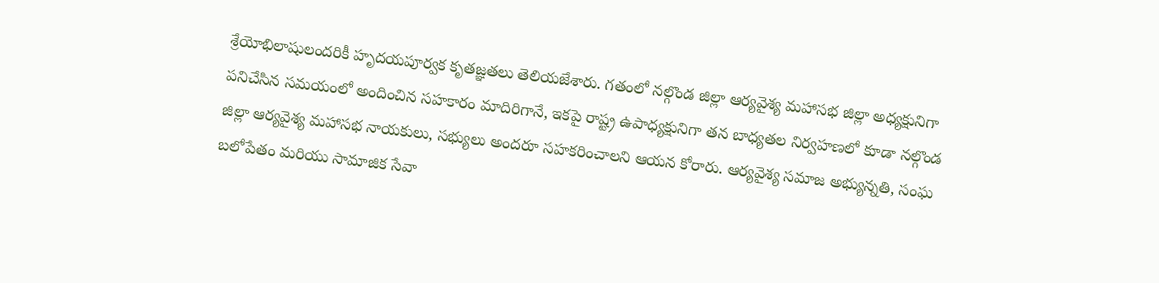శ్రేయోభిలాషులందరికీ హృదయపూర్వక కృతజ్ఞతలు తెలియజేశారు. గతంలో నల్గొండ జిల్లా ఆర్యవైశ్య మహాసభ జిల్లా అధ్యక్షునిగా పనిచేసిన సమయంలో అందించిన సహకారం మాదిరిగానే, ఇకపై రాష్ట్ర ఉపాధ్యక్షునిగా తన బాధ్యతల నిర్వహణలో కూడా నల్గొండ జిల్లా ఆర్యవైశ్య మహాసభ నాయకులు, సభ్యులు అందరూ సహకరించాలని ఆయన కోరారు. ఆర్యవైశ్య సమాజ అభ్యున్నతి, సంఘ బలోపేతం మరియు సామాజిక సేవా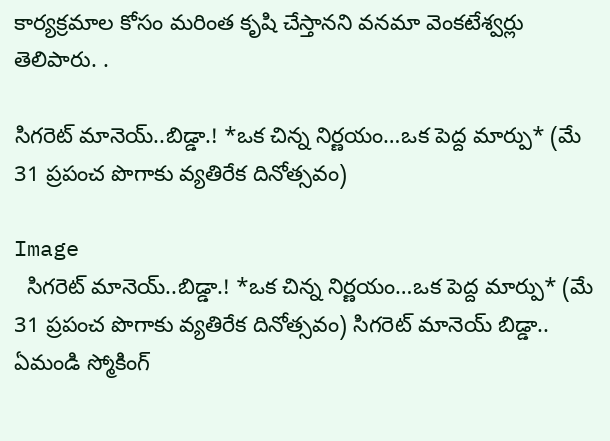కార్యక్రమాల కోసం మరింత కృషి చేస్తానని వనమా వెంకటేశ్వర్లు తెలిపారు. .

సిగరెట్ మానెయ్..బిడ్డా.! *ఒక చిన్న నిర్ణయం…ఒక పెద్ద మార్పు* (మే 31 ప్రపంచ పొగాకు వ్యతిరేక దినోత్సవం)

Image
  సిగరెట్ మానెయ్..బిడ్డా.! *ఒక చిన్న నిర్ణయం…ఒక పెద్ద మార్పు* (మే 31 ప్రపంచ పొగాకు వ్యతిరేక దినోత్సవం) సిగరెట్ మానెయ్ బిడ్డా.. ఏమండి స్మోకింగ్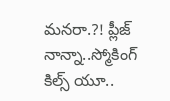మనరా.?! ప్లీజ్  నాన్నా..స్మోకింగ్ కిల్స్ యూ..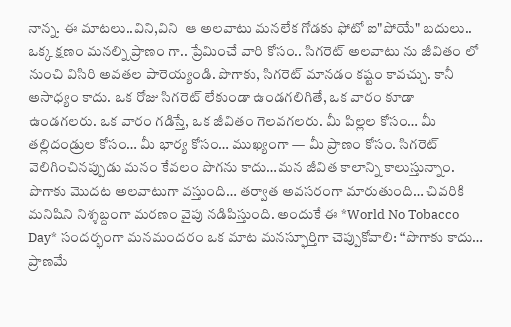నాన్న. ఈ మాటలు..విని,విని  ఆ అలవాటు మనలేక గోడకు ఫోటో ఐ"పోయే" బదులు.. ఒక్క క్షణం మనల్ని ప్రాణం గా.. ప్రేమించే వారి కోసం.. సిగరెట్ అలవాటు ను జీవితం లో నుంచి విసిరి అవతల పారెయ్యండి. పొగాకు, సిగరెట్ మానడం కష్టం కావచ్చు. కానీ అసాధ్యం కాదు. ఒక రోజు సిగరెట్ లేకుండా ఉండగలిగితే, ఒక వారం కూడా ఉండగలరు. ఒక వారం గడిస్తే, ఒక జీవితం గెలవగలరు. మీ పిల్లల కోసం… మీ తల్లిదండ్రుల కోసం… మీ భార్య కోసం… ముఖ్యంగా — మీ ప్రాణం కోసం. సిగరెట్ వెలిగించినప్పుడు మనం కేవలం పొగను కాదు…మన జీవిత కాలాన్ని కాలుస్తున్నాం. పొగాకు మొదట అలవాటుగా వస్తుంది… తర్వాత అవసరంగా మారుతుంది… చివరికి మనిషిని నిశ్శబ్దంగా మరణం వైపు నడిపిస్తుంది. అందుకే ఈ *World No Tobacco Day* సందర్భంగా మనమందరం ఒక మాట మనస్ఫూర్తిగా చెప్పుకోవాలి: “పొగాకు కాదు… ప్రాణమే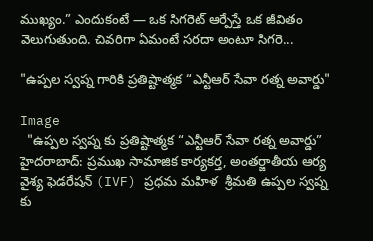ముఖ్యం.” ఎందుకంటే — ఒక సిగరెట్ ఆర్పేస్తే ఒక జీవితం వెలుగుతుంది. చివరిగా ఏమంటే సరదా అంటూ సిగరె...

"ఉప్పల స్వప్న గారికి ప్రతిష్టాత్మక “ఎన్టీఆర్ సేవా రత్న అవార్డు"

Image
  "ఉప్పల స్వప్న కు ప్రతిష్టాత్మక “ఎన్టీఆర్ సేవా రత్న అవార్డు”  హైదరాబాద్: ప్రముఖ సామాజిక కార్యకర్త, అంతర్జాతీయ ఆర్య వైశ్య ఫెడరేషన్ (IVF) ప్రధమ మహిళ  శ్రీమతి ఉప్పల స్వప్న కు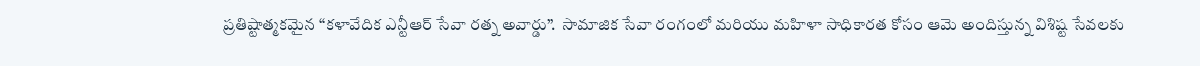ప్రతిష్టాత్మకమైన “కళావేదిక ఎన్టీఆర్ సేవా రత్న అవార్డు”.  సామాజిక సేవా రంగంలో మరియు మహిళా సాధికారత కోసం ఆమె అందిస్తున్న విశిష్ట సేవలకు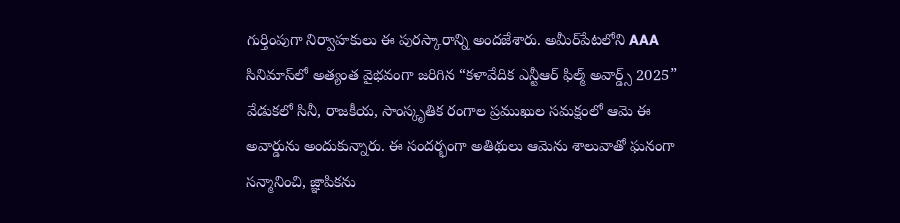గుర్తింపుగా నిర్వాహకులు ఈ పురస్కారాన్ని అందజేశారు. అమీర్‌పేటలోని AAA సినిమాస్‌లో అత్యంత వైభవంగా జరిగిన “కళావేదిక ఎన్టీఆర్ ఫిల్మ్ అవార్డ్స్ 2025” వేడుకలో సినీ, రాజకీయ, సాంస్కృతిక రంగాల ప్రముఖుల సమక్షంలో ఆమె ఈ అవార్డును అందుకున్నారు. ఈ సందర్భంగా అతిథులు ఆమెను శాలువాతో ఘనంగా సన్మానించి, జ్ఞాపికను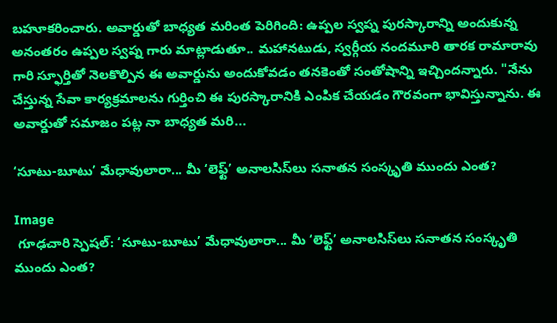బహూకరించారు. అవార్డుతో బాధ్యత మరింత పెరిగింది: ఉప్పల స్వప్న పురస్కారాన్ని అందుకున్న అనంతరం ఉప్పల స్వప్న గారు మాట్లాడుతూ.. మహానటుడు, స్వర్గీయ నందమూరి తారక రామారావు గారి స్ఫూర్తితో నెలకొల్పిన ఈ అవార్డును అందుకోవడం తనకెంతో సంతోషాన్ని ఇచ్చిందన్నారు. "నేను చేస్తున్న సేవా కార్యక్రమాలను గుర్తించి ఈ పురస్కారానికి ఎంపిక చేయడం గౌరవంగా భావిస్తున్నాను. ఈ అవార్డుతో సమాజం పట్ల నా బాధ్యత మరి...

‘సూటు-బూటు’ మేధావులారా... మీ ‘లెఫ్ట్’ అనాలసిస్‌లు సనాతన సంస్కృతి ముందు ఎంత?

Image
 గూఢచారి స్పెషల్: ‘సూటు-బూటు’ మేధావులారా... మీ ‘లెఫ్ట్’ అనాలసిస్‌లు సనాతన సంస్కృతి ముందు ఎంత?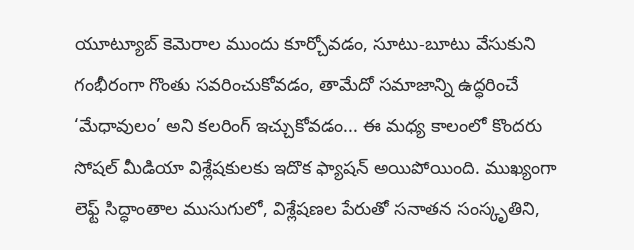యూట్యూబ్ కెమెరాల ముందు కూర్చోవడం, సూటు-బూటు వేసుకుని గంభీరంగా గొంతు సవరించుకోవడం, తామేదో సమాజాన్ని ఉద్ధరించే ‘మేధావులం’ అని కలరింగ్ ఇచ్చుకోవడం... ఈ మధ్య కాలంలో కొందరు సోషల్ మీడియా విశ్లేషకులకు ఇదొక ఫ్యాషన్ అయిపోయింది. ముఖ్యంగా లెఫ్ట్ సిద్ధాంతాల ముసుగులో, విశ్లేషణల పేరుతో సనాతన సంస్కృతిని,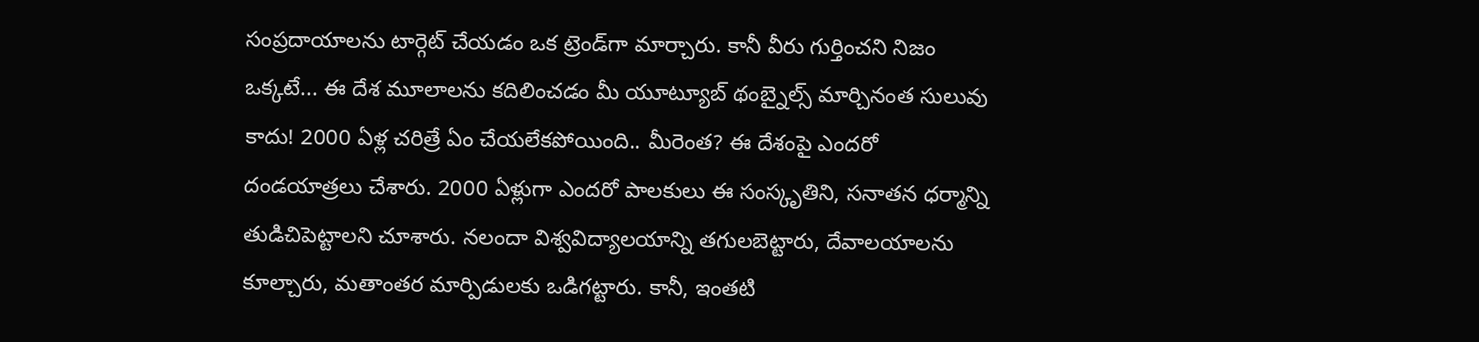సంప్రదాయాలను టార్గెట్ చేయడం ఒక ట్రెండ్‌గా మార్చారు. కానీ వీరు గుర్తించని నిజం ఒక్కటే... ఈ దేశ మూలాలను కదిలించడం మీ యూట్యూబ్ థంబ్నైల్స్ మార్చినంత సులువు కాదు! 2000 ఏళ్ల చరిత్రే ఏం చేయలేకపోయింది.. మీరెంత? ఈ దేశంపై ఎందరో దండయాత్రలు చేశారు. 2000 ఏళ్లుగా ఎందరో పాలకులు ఈ సంస్కృతిని, సనాతన ధర్మాన్ని తుడిచిపెట్టాలని చూశారు. నలందా విశ్వవిద్యాలయాన్ని తగులబెట్టారు, దేవాలయాలను కూల్చారు, మతాంతర మార్పిడులకు ఒడిగట్టారు. కానీ, ఇంతటి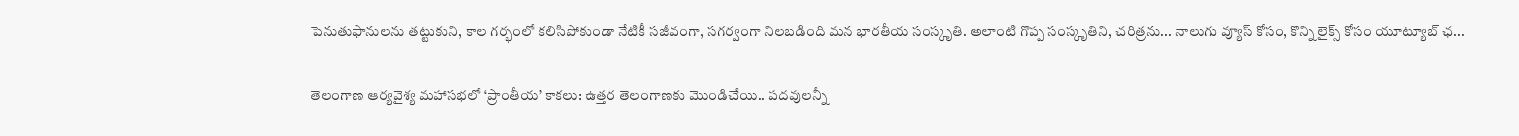పెనుతుఫానులను తట్టుకుని, కాల గర్భంలో కలిసిపోకుండా నేటికీ సజీవంగా, సగర్వంగా నిలబడింది మన భారతీయ సంస్కృతి. అలాంటి గొప్ప సంస్కృతిని, చరిత్రను... నాలుగు వ్యూస్ కోసం, కొన్ని లైక్స్ కోసం యూట్యూబ్ ఛ...

తెలంగాణ ఆర్యవైశ్య మహాసభలో ‘ప్రాంతీయ’ కాకలు: ఉత్తర తెలంగాణకు మొండిచేయి.. పదవులన్నీ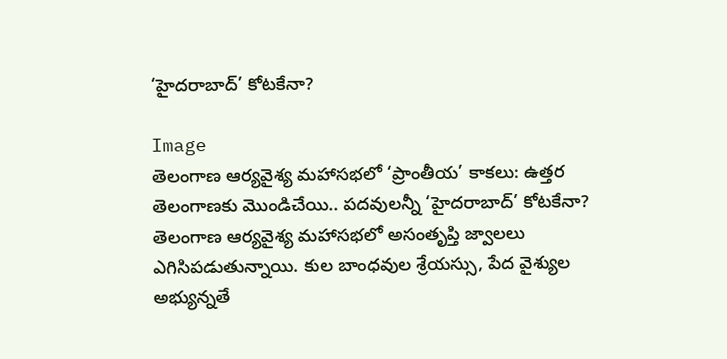‘హైదరాబాద్’ కోటకేనా?

Image
తెలంగాణ ఆర్యవైశ్య మహాసభలో ‘ప్రాంతీయ’ కాకలు: ఉత్తర తెలంగాణకు మొండిచేయి.. పదవులన్నీ ‘హైదరాబాద్’ కోటకేనా? తెలంగాణ ఆర్యవైశ్య మహాసభలో అసంతృప్తి జ్వాలలు ఎగిసిపడుతున్నాయి. కుల బాంధవుల శ్రేయస్సు, పేద వైశ్యుల అభ్యున్నతే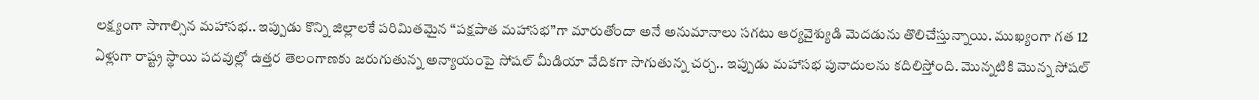లక్ష్యంగా సాగాల్సిన మహాసభ.. ఇప్పుడు కొన్ని జిల్లాలకే పరిమితమైన “పక్షపాత మహాసభ”గా మారుతోందా అనే అనుమానాలు సగటు ఆర్యవైశ్యుడి మెదడును తొలిచేస్తున్నాయి. ముఖ్యంగా గత 12 ఏళ్లుగా రాష్ట్ర స్థాయి పదవుల్లో ఉత్తర తెలంగాణకు జరుగుతున్న అన్యాయంపై సోషల్ మీడియా వేదికగా సాగుతున్న చర్చ.. ఇప్పుడు మహాసభ పునాదులను కదిలిస్తోంది. మొన్నటికి మొన్న సోషల్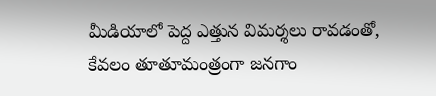మీడియాలో పెద్ద ఎత్తున విమర్శలు రావడంతో, కేవలం తూతూమంత్రంగా జనగాం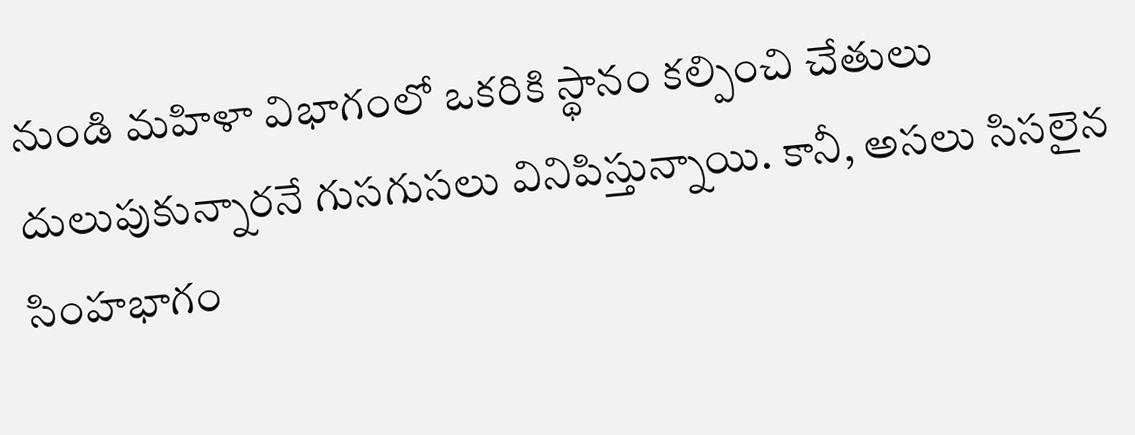నుండి మహిళా విభాగంలో ఒకరికి స్థానం కల్పించి చేతులు దులుపుకున్నారనే గుసగుసలు వినిపిస్తున్నాయి. కానీ, అసలు సిసలైన సింహభాగం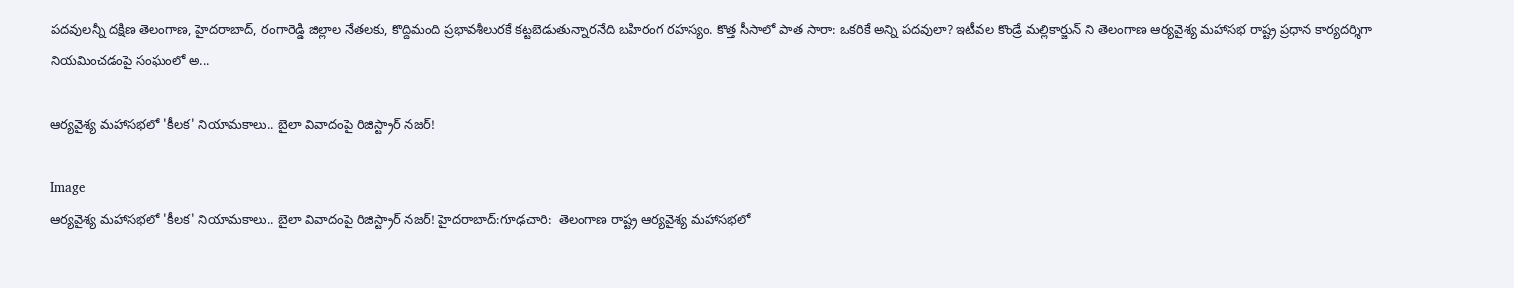పదవులన్నీ దక్షిణ తెలంగాణ, హైదరాబాద్, రంగారెడ్డి జిల్లాల నేతలకు, కొద్దిమంది ప్రభావశీలురకే కట్టబెడుతున్నారనేది బహిరంగ రహస్యం. కొత్త సీసాలో పాత సారా: ఒకరికే అన్ని పదవులా? ఇటీవల కొండ్రే మల్లికార్జున్ ని తెలంగాణ ఆర్యవైశ్య మహాసభ రాష్ట్ర ప్రధాన కార్యదర్శిగా నియమించడంపై సంఘంలో అ...

ఆర్యవైశ్య మహాసభలో 'కీలక' నియామకాలు.. బైలా వివాదంపై రిజిస్ట్రార్ నజర్!

Image
ఆర్యవైశ్య మహాసభలో 'కీలక' నియామకాలు.. బైలా వివాదంపై రిజిస్ట్రార్ నజర్! హైదరాబాద్:గూఢచారి:  తెలంగాణ రాష్ట్ర ఆర్యవైశ్య మహాసభలో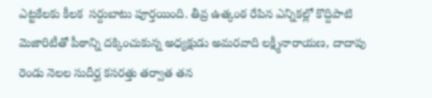ఎట్టకేలకు కీలక  సర్దుబాటు పూర్తయింది. తీవ్ర ఉత్కంఠ రేపిన ఎన్నికల్లో కొద్దిపాటి మెజారిటీతో పీఠాన్ని దక్కించుకున్న అధ్యక్షుడు అమరవాది లక్ష్మీనారాయణ, దాదాపు రెండు నెలల సుదీర్ఘ కసరత్తు తర్వాత తన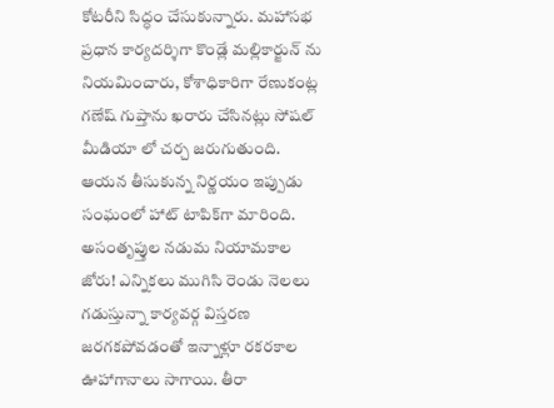కోటరీని సిద్ధం చేసుకున్నారు. మహాసభ ప్రధాన కార్యదర్శిగా కొండ్లే మల్లికార్జున్ ను నియమించారు, కోశాధికారిగా రేణుకంట్ల గణేష్ గుప్తాను ఖరారు చేసినట్లు సోషల్ మీడియా లో చర్చ జరుగుతుంది.  ఆయన తీసుకున్న నిర్ణయం ఇప్పుడు సంఘంలో హాట్ టాపిక్‌గా మారింది. అసంతృప్తుల నడుమ నియామకాల జోరు! ఎన్నికలు ముగిసి రెండు నెలలు గడుస్తున్నా కార్యవర్గ విస్తరణ జరగకపోవడంతో ఇన్నాళ్లూ రకరకాల ఊహాగానాలు సాగాయి. తీరా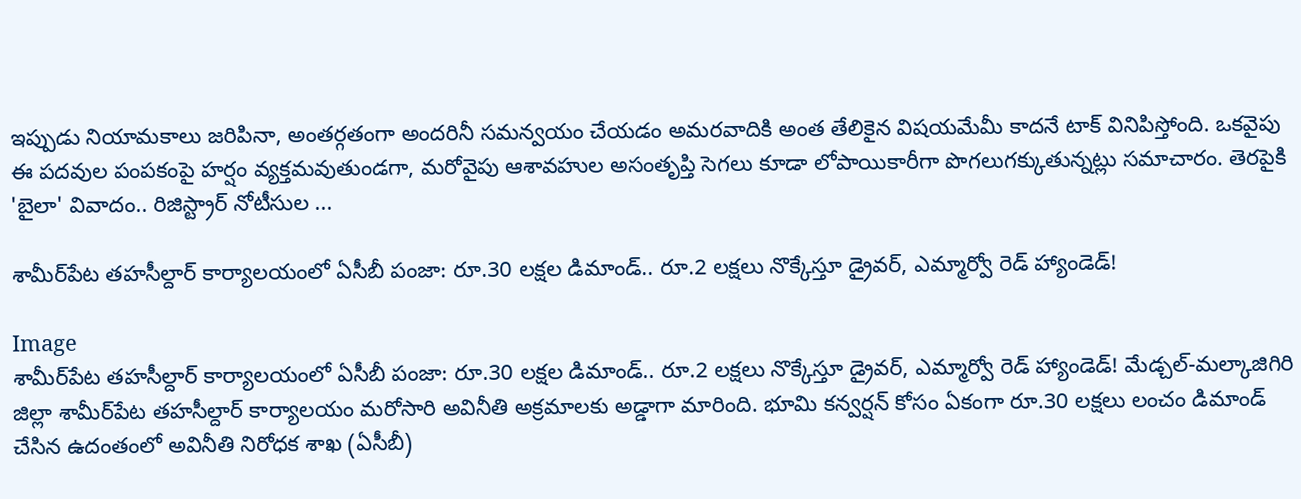ఇప్పుడు నియామకాలు జరిపినా, అంతర్గతంగా అందరినీ సమన్వయం చేయడం అమరవాదికి అంత తేలికైన విషయమేమీ కాదనే టాక్ వినిపిస్తోంది. ఒకవైపు ఈ పదవుల పంపకంపై హర్షం వ్యక్తమవుతుండగా, మరోవైపు ఆశావహుల అసంతృప్తి సెగలు కూడా లోపాయికారీగా పొగలుగక్కుతున్నట్లు సమాచారం. తెరపైకి 'బైలా' వివాదం.. రిజిస్ట్రార్ నోటీసుల ...

శామీర్‌పేట తహసీల్దార్ కార్యాలయంలో ఏసీబీ పంజా: రూ.30 లక్షల డిమాండ్.. రూ.2 లక్షలు నొక్కేస్తూ డ్రైవర్, ఎమ్మార్వో రెడ్ హ్యాండెడ్!

Image
శామీర్‌పేట తహసీల్దార్ కార్యాలయంలో ఏసీబీ పంజా: రూ.30 లక్షల డిమాండ్.. రూ.2 లక్షలు నొక్కేస్తూ డ్రైవర్, ఎమ్మార్వో రెడ్ హ్యాండెడ్! మేడ్చల్-మల్కాజిగిరి జిల్లా శామీర్‌పేట తహసీల్దార్ కార్యాలయం మరోసారి అవినీతి అక్రమాలకు అడ్డాగా మారింది. భూమి కన్వర్షన్ కోసం ఏకంగా రూ.30 లక్షలు లంచం డిమాండ్ చేసిన ఉదంతంలో అవినీతి నిరోధక శాఖ (ఏసీబీ)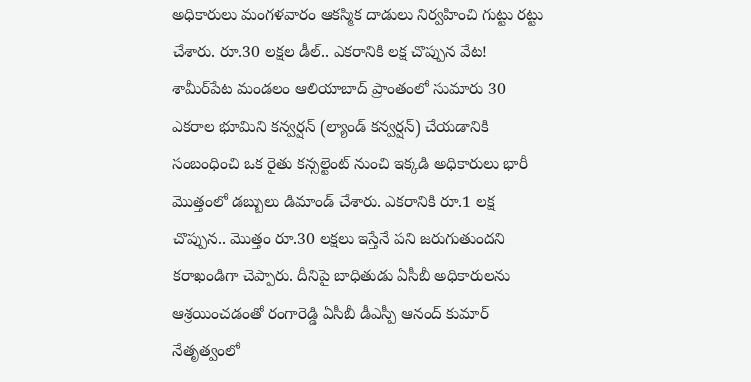అధికారులు మంగళవారం ఆకస్మిక దాడులు నిర్వహించి గుట్టు రట్టు చేశారు. రూ.30 లక్షల డీల్.. ఎకరానికి లక్ష చొప్పున వేట! శామీర్‌పేట మండలం ఆలియాబాద్ ప్రాంతంలో సుమారు 30 ఎకరాల భూమిని కన్వర్షన్ (ల్యాండ్ కన్వర్షన్) చేయడానికి సంబంధించి ఒక రైతు కన్సల్టెంట్ నుంచి ఇక్కడి అధికారులు భారీ మొత్తంలో డబ్బులు డిమాండ్ చేశారు. ఎకరానికి రూ.1 లక్ష చొప్పున.. మొత్తం రూ.30 లక్షలు ఇస్తేనే పని జరుగుతుందని కరాఖండిగా చెప్పారు. దీనిపై బాధితుడు ఏసీబీ అధికారులను ఆశ్రయించడంతో రంగారెడ్డి ఏసీబీ డీఎస్పీ ఆనంద్ కుమార్ నేతృత్వంలో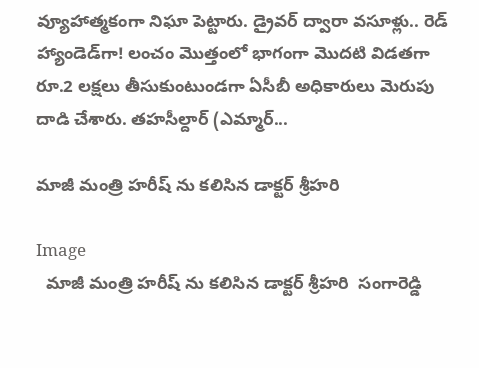వ్యూహాత్మకంగా నిఘా పెట్టారు. డ్రైవర్ ద్వారా వసూళ్లు.. రెడ్ హ్యాండెడ్‌గా! లంచం మొత్తంలో భాగంగా మొదటి విడతగా రూ.2 లక్షలు తీసుకుంటుండగా ఏసీబీ అధికారులు మెరుపు దాడి చేశారు. తహసీల్దార్ (ఎమ్మార్...

మాజీ మంత్రి హరీష్ ను కలిసిన డాక్టర్ శ్రీహరి

Image
  మాజీ మంత్రి హరీష్ ను కలిసిన డాక్టర్ శ్రీహరి  సంగారెడ్డి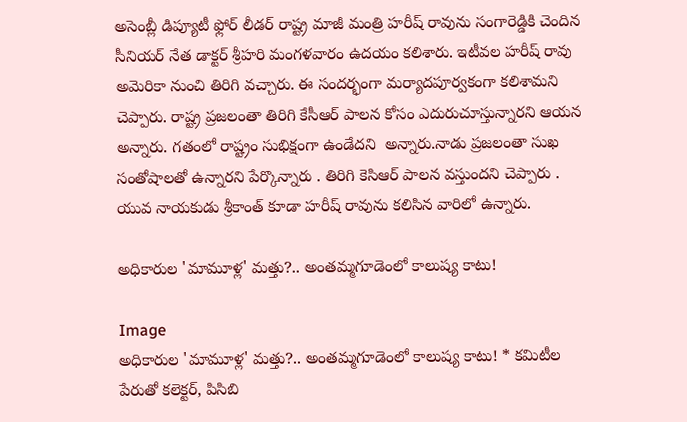అసెంబ్లీ డిప్యూటీ ఫ్లోర్ లీడర్ రాష్ట్ర మాజీ మంత్రి హరీష్ రావును సంగారెడ్డికి చెందిన సీనియర్ నేత డాక్టర్ శ్రీహరి మంగళవారం ఉదయం కలిశారు. ఇటీవల హరీష్ రావు అమెరికా నుంచి తిరిగి వచ్చారు. ఈ సందర్భంగా మర్యాదపూర్వకంగా కలిశామని చెప్పారు. రాష్ట్ర ప్రజలంతా తిరిగి కేసీఆర్ పాలన కోసం ఎదురుచూస్తున్నారని ఆయన అన్నారు. గతంలో రాష్ట్రం సుభిక్షంగా ఉండేదని  అన్నారు.నాడు ప్రజలంతా సుఖ సంతోషాలతో ఉన్నారని పేర్కొన్నారు . తిరిగి కెసిఆర్ పాలన వస్తుందని చెప్పారు . యువ నాయకుడు శ్రీకాంత్ కూడా హరీష్ రావును కలిసిన వారిలో ఉన్నారు.

అధికారుల 'మామూళ్ల' మత్తు?.. అంతమ్మగూడెంలో కాలుష్య కాటు!

Image
అధికారుల 'మామూళ్ల' మత్తు?.. అంతమ్మగూడెంలో కాలుష్య కాటు! * కమిటీల పేరుతో కలెక్టర్, పిసిబి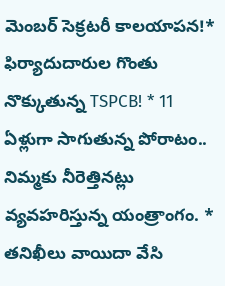మెంబర్ సెక్రటరీ కాలయాపన!* ఫిర్యాదుదారుల గొంతు నొక్కుతున్న TSPCB! * 11 ఏళ్లుగా సాగుతున్న పోరాటం.. నిమ్మకు నీరెత్తినట్లు వ్యవహరిస్తున్న యంత్రాంగం. * తనిఖీలు వాయిదా వేసి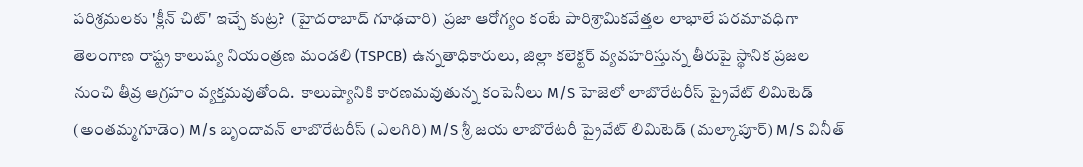పరిశ్రమలకు 'క్లీన్ చిట్' ఇచ్చే కుట్ర?  (హైదరాబాద్‌ గూఢచారి)  ప్రజా ఆరోగ్యం కంటే పారిశ్రామికవేత్తల లాభాలే పరమావధిగా తెలంగాణ రాష్ట్ర కాలుష్య నియంత్రణ మండలి (TSPCB) ఉన్నతాధికారులు, జిల్లా కలెక్టర్ వ్యవహరిస్తున్న తీరుపై స్థానిక ప్రజల నుంచి తీవ్ర ఆగ్రహం వ్యక్తమవుతోంది.  కాలుష్యానికి కారణమవుతున్న కంపెనీలు M/S హెజెలో లాబొరేటరీస్ ప్రైవేట్ లిమిటెడ్ (అంతమ్మగూడెం) M/s బృందావన్ లాబొరేటరీస్ (ఎలగిరి) M/S శ్రీ జయ లాబొరేటరీ ప్రైవేట్ లిమిటెడ్ (మల్కాపూర్) M/S వినీత్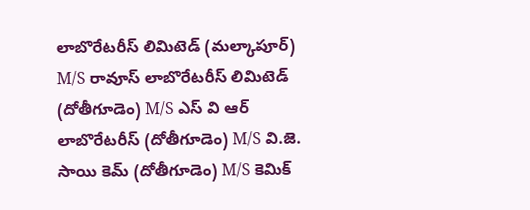లాబొరేటరీస్ లిమిటెడ్ (మల్కాపూర్) M/S రావూస్ లాబొరేటరీస్ లిమిటెడ్ (దోతీగూడెం) M/S ఎస్ వి ఆర్ లాబొరేటరీస్ (దోతీగూడెం) M/S వి.జె. సాయి కెమ్ (దోతీగూడెం) M/S కెమిక్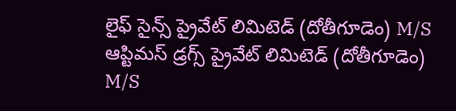లైఫ్ సైన్స్ ప్రైవేట్ లిమిటెడ్ (దోతీగూడెం) M/S ఆప్టిమస్ డ్రగ్స్ ప్రైవేట్ లిమిటెడ్ (దోతీగూడెం) M/S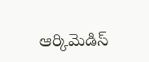ఆర్కిమెడిస్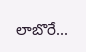లాబొరే...